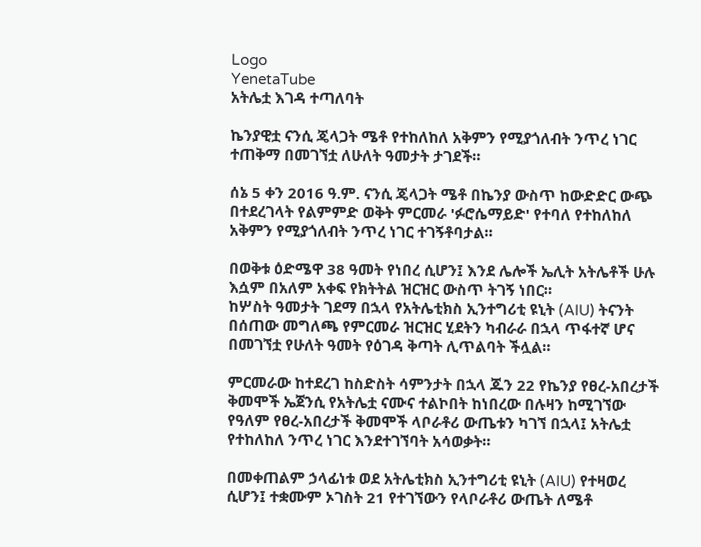Logo
YenetaTube
አትሌቷ እገዳ ተጣለባት

ኬንያዊቷ ናንሲ ጄላጋት ሜቶ የተከለከለ አቅምን የሚያጎለብት ንጥረ ነገር ተጠቅማ በመገኘቷ ለሁለት ዓመታት ታገደች።

ሰኔ 5 ቀን 2016 ዓ.ም. ናንሲ ጄላጋት ሜቶ በኬንያ ውስጥ ከውድድር ውጭ በተደረገላት የልምምድ ወቅት ምርመራ 'ፉሮሴማይድ' የተባለ የተከለከለ አቅምን የሚያጎለብት ንጥረ ነገር ተገኝቶባታል።

በወቅቱ ዕድሜዋ 38 ዓመት የነበረ ሲሆን፤ እንደ ሌሎች ኤሊት አትሌቶች ሁሉ እሷም በአለም አቀፍ የክትትል ዝርዝር ውስጥ ትገኝ ነበር።
ከሦስት ዓመታት ገደማ በኋላ የአትሌቲክስ ኢንተግሪቲ ዩኒት (AIU) ትናንት በሰጠው መግለጫ የምርመራ ዝርዝር ሂደትን ካብራራ በኋላ ጥፋተኛ ሆና በመገኘቷ የሁለት ዓመት የዕገዳ ቅጣት ሊጥልባት ችሏል።

ምርመራው ከተደረገ ከስድስት ሳምንታት በኋላ ጁን 22 የኬንያ የፀረ-አበረታች ቅመሞች ኤጀንሲ የአትሌቷ ናሙና ተልኮበት ከነበረው በሉዛን ከሚገኘው የዓለም የፀረ-አበረታች ቅመሞች ላቦራቶሪ ውጤቱን ካገኘ በኋላ፤ አትሌቷ የተከለከለ ንጥረ ነገር እንደተገኘባት አሳወቃት።

በመቀጠልም ኃላፊነቱ ወደ አትሌቲክስ ኢንተግሪቲ ዩኒት (AIU) የተዛወረ ሲሆን፤ ተቋሙም ኦገስት 21 የተገኘውን የላቦራቶሪ ውጤት ለሜቶ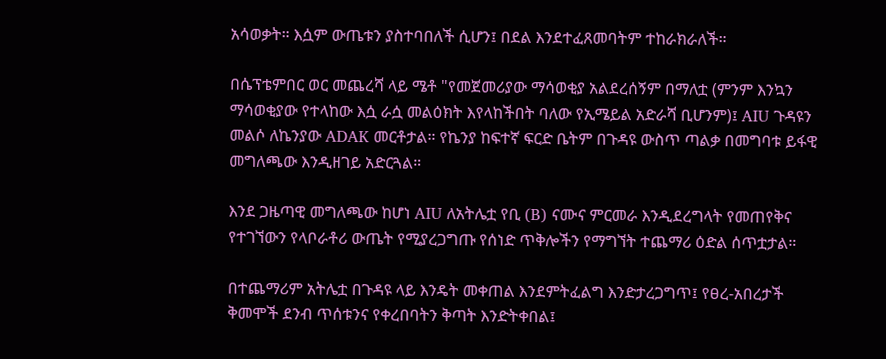አሳወቃት። እሷም ውጤቱን ያስተባበለች ሲሆን፤ በደል እንደተፈጸመባትም ተከራክራለች።

በሴፕቴምበር ወር መጨረሻ ላይ ሜቶ "የመጀመሪያው ማሳወቂያ አልደረሰኝም በማለቷ (ምንም እንኳን ማሳወቂያው የተላከው እሷ ራሷ መልዕክት እየላከችበት ባለው የኢሜይል አድራሻ ቢሆንም)፤ AIU ጉዳዩን መልሶ ለኬንያው ADAK መርቶታል። የኬንያ ከፍተኛ ፍርድ ቤትም በጉዳዩ ውስጥ ጣልቃ በመግባቱ ይፋዊ መግለጫው እንዲዘገይ አድርጓል።

እንደ ጋዜጣዊ መግለጫው ከሆነ AIU ለአትሌቷ የቢ (B) ናሙና ምርመራ እንዲደረግላት የመጠየቅና የተገኘውን የላቦራቶሪ ውጤት የሚያረጋግጡ የሰነድ ጥቅሎችን የማግኘት ተጨማሪ ዕድል ሰጥቷታል።

በተጨማሪም አትሌቷ በጉዳዩ ላይ እንዴት መቀጠል እንደምትፈልግ እንድታረጋግጥ፤ የፀረ-አበረታች ቅመሞች ደንብ ጥሰቱንና የቀረበባትን ቅጣት እንድትቀበል፤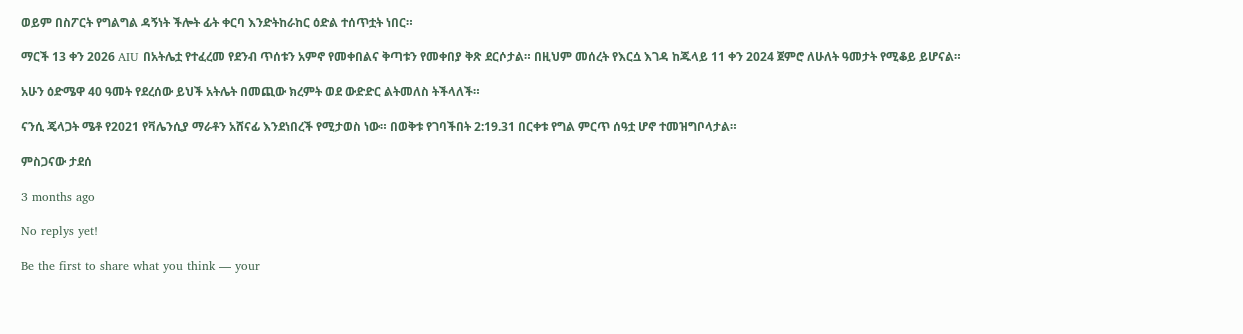ወይም በስፖርት የግልግል ዳኝነት ችሎት ፊት ቀርባ እንድትከራከር ዕድል ተሰጥቷት ነበር።

ማርች 13 ቀን 2026 AIU በአትሌቷ የተፈረመ የደንብ ጥሰቱን አምኖ የመቀበልና ቅጣቱን የመቀበያ ቅጽ ደርሶታል። በዚህም መሰረት የእርሷ እገዳ ከጁላይ 11 ቀን 2024 ጀምሮ ለሁለት ዓመታት የሚቆይ ይሆናል።

አሁን ዕድሜዋ 40 ዓመት የደረሰው ይህች አትሌት በመጪው ክረምት ወደ ውድድር ልትመለስ ትችላለች።

ናንሲ ጄላጋት ሜቶ የ2021 የቫሌንሲያ ማራቶን አሸናፊ እንደነበረች የሚታወስ ነው። በወቅቱ የገባችበት 2:19.31 በርቀቱ የግል ምርጥ ሰዓቷ ሆኖ ተመዝግቦላታል።

ምስጋናው ታደሰ

3 months ago

No replys yet!

Be the first to share what you think — your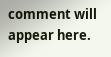comment will appear here.